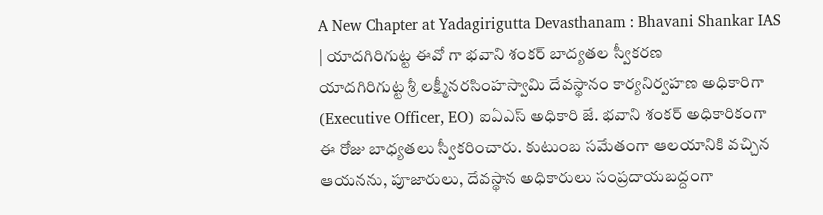A New Chapter at Yadagirigutta Devasthanam : Bhavani Shankar IAS | యాదగిరిగుట్ట ఈవో గా భవాని శంకర్ బాద్యతల స్వీకరణ
యాదగిరిగుట్ట శ్రీ లక్ష్మీనరసింహస్వామి దేవస్థానం కార్యనిర్వహణ అధికారిగా (Executive Officer, EO) ఐఏఎస్ అధికారి జే. భవాని శంకర్ అధికారికంగా ఈ రోజు బాధ్యతలు స్వీకరించారు. కుటుంబ సమేతంగా ఆలయానికి వచ్చిన ఆయనను, పూజారులు, దేవస్థాన అధికారులు సంప్రదాయబద్దంగా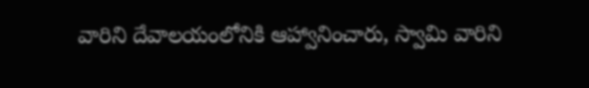వారిని దేవాలయంలోనికి ఆహ్వానించారు, స్వామి వారిని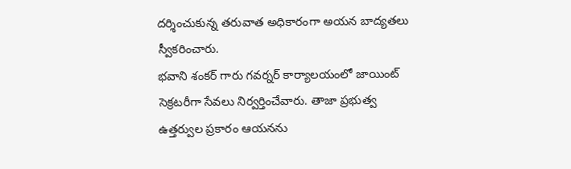దర్శించుకున్న తరువాత అధికారంగా అయన బాద్యతలు స్వీకరించారు.
భవాని శంకర్ గారు గవర్నర్ కార్యాలయంలో జాయింట్ సెక్రటరీగా సేవలు నిర్వర్తించేవారు. తాజా ప్రభుత్వ ఉత్తర్వుల ప్రకారం ఆయనను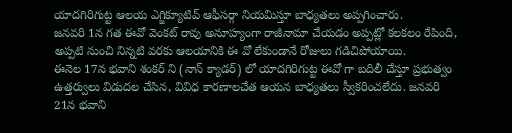యాదగిరిగుట్ట ఆలయ ఎగ్జిక్యూటివ్ ఆఫీసర్గా నియమిస్తూ బాధ్యతలు అప్పగించారు.
జనవరి 1న గత ఈవో వెంకట్ రావు అనూహ్యంగా రాజీనామా చేయడం అప్పట్లో కలకలం రేపింది, అప్పటి నుంచి నిన్నటి వరకు ఆలయానికి ఈ వో లేకుండానే రోజులు గడిచిపోయాయి.
ఈనెల 17న భవాని శంకర్ ని (నాన్ క్యాడర్) లో యాదగిరిగుట్ట ఈవో గా బదిలీ చేస్తూ ప్రభుత్వం ఉత్తర్వులు విడుదల చేసిన, వివిధ కారణాలచేత ఆయన బాధ్యతలు స్వీకరించలేదు. జనవరి 21న భవాని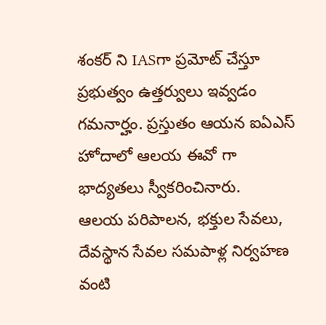శంకర్ ని IASగా ప్రమోట్ చేస్తూ ప్రభుత్వం ఉత్తర్వులు ఇవ్వడం గమనార్హం. ప్రస్తుతం ఆయన ఐఏఎస్ హోదాలో ఆలయ ఈవో గా భాద్యతలు స్వీకరించినారు.
ఆలయ పరిపాలన, భక్తుల సేవలు, దేవస్థాన సేవల సమపాళ్ల నిర్వహణ వంటి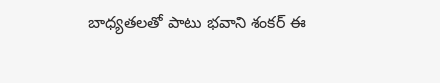బాధ్యతలతో పాటు భవాని శంకర్ ఈ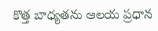కొత్త బాధ్యతను ఆలయ ప్రధాన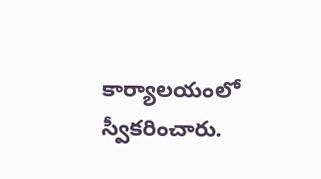కార్యాలయంలో స్వీకరించారు.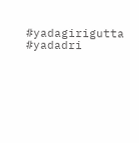#yadagirigutta #yadadri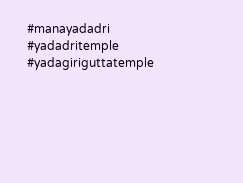#manayadadri #yadadritemple #yadagiriguttatemple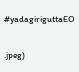#yadagiriguttaEO

.jpeg)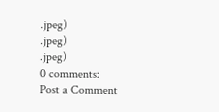.jpeg)
.jpeg)
.jpeg)
0 comments:
Post a Comment